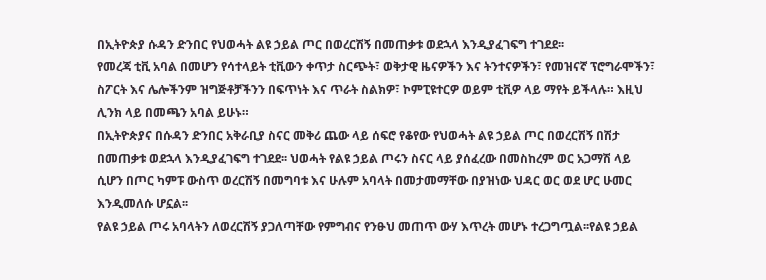በኢትዮጵያ ሱዳን ድንበር የህወሓት ልዩ ኃይል ጦር በወረርሽኝ በመጠቃቱ ወደኋላ እንዲያፈገፍግ ተገደደ፡፡
የመረጃ ቲቪ አባል በመሆን የሳተላይት ቲቪውን ቀጥታ ስርጭት፣ ወቅታዊ ዜናዎችን እና ትንተናዎችን፣ የመዝናኛ ፕሮግራሞችን፣ ስፖርት እና ሌሎችንም ዝግጅቶቻችንን በፍጥነት እና ጥራት ስልክዎ፣ ኮምፒዩተርዎ ወይም ቲቪዎ ላይ ማየት ይችላሉ። እዚህ ሊንክ ላይ በመጫን አባል ይሁኑ።
በኢትዮጵያና በሱዳን ድንበር አቅራቢያ ስናር መቅሪ ጨው ላይ ሰፍሮ የቆየው የህወሓት ልዩ ኃይል ጦር በወረርሽኝ በሽታ በመጠቃቱ ወደኋላ እንዲያፈገፍግ ተገደደ፡፡ ህወሓት የልዩ ኃይል ጦሩን ስናር ላይ ያሰፈረው በመስከረም ወር አጋማሽ ላይ ሲሆን በጦር ካምፑ ውስጥ ወረርሽኝ በመግባቱ እና ሁሉም አባላት በመታመማቸው በያዝነው ህዳር ወር ወደ ሆር ሁመር እንዲመለሱ ሆኗል፡፡
የልዩ ኃይል ጦሩ አባላትን ለወረርሽኝ ያጋለጣቸው የምግብና የንፁህ መጠጥ ውሃ እጥረት መሆኑ ተረጋግጧል፡፡የልዩ ኃይል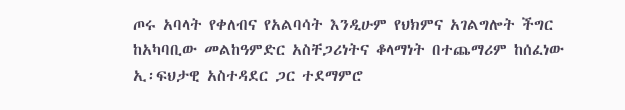ጦሩ አባላት የቀለብና የአልባሳት እንዲሁም የህክምና አገልግሎት ችግር ከአካባቢው መልከዓምድር አስቸጋሪነትና ቆላማነት በተጨማሪም ከሰፈነው ኢ፡ፍህታዊ አስተዳደር ጋር ተደማምሮ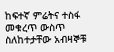ከፍተኛ ምሬትና ተስፋ መቁረጥ ውስጥ ስለከተታቸው አብዛኞቹ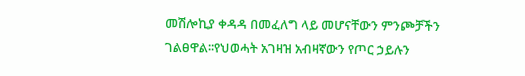መሽሎኪያ ቀዳዳ በመፈለግ ላይ መሆናቸውን ምንጮቻችን ገልፀዋል፡፡የህወሓት አገዛዝ አብዛኛውን የጦር ኃይሉን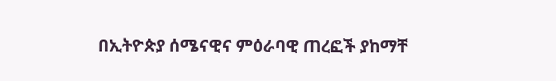በኢትዮጵያ ሰሜናዊና ምዕራባዊ ጠረፎች ያከማቸ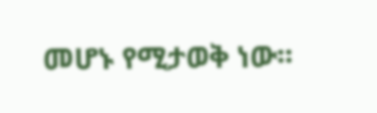መሆኑ የሚታወቅ ነው፡፡